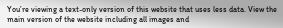You’re viewing a text-only version of this website that uses less data. View the main version of the website including all images and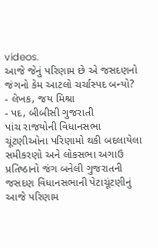videos.
આજે જેનું પરિણામ છે એ જસદણનો જંગનો કેમ આટલો ચર્ચાસ્પદ બન્યો?
- લેખક, જય મિશ્રા
- પદ, બીબીસી ગુજરાતી
પાંચ રાજયોની વિધાનસભા ચૂંટણીઓના પરિણામો થકી બદલાયેલા સમીકરણો અને લોકસભા અગાઉ પ્રતિષ્ઠાનો જંગ બનેલી ગુજરાતની જસદણ વિધાનસભાની પેટાચૂંટણીનું આજે પરિણામ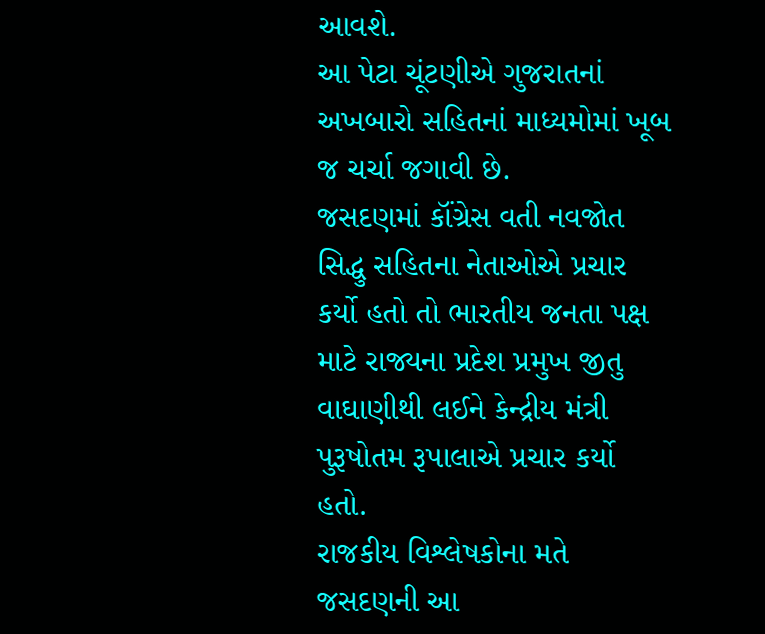આવશે.
આ પેટા ચૂંટણીએ ગુજરાતનાં અખબારો સહિતનાં માધ્યમોમાં ખૂબ જ ચર્ચા જગાવી છે.
જસદણમાં કૉંગ્રેસ વતી નવજોત સિદ્ધુ સહિતના નેતાઓએ પ્રચાર કર્યો હતો તો ભારતીય જનતા પક્ષ માટે રાજ્યના પ્રદેશ પ્રમુખ જીતુ વાઘાણીથી લઈને કેન્દ્રીય મંત્રી પુરૂષોતમ રૂપાલાએ પ્રચાર કર્યો હતો.
રાજકીય વિશ્લેષકોના મતે જસદણની આ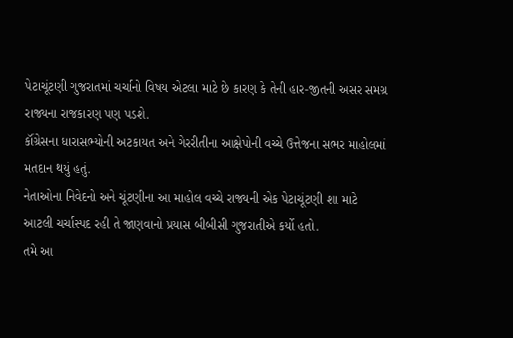પેટાચૂંટણી ગુજરાતમાં ચર્ચાનો વિષય એટલા માટે છે કારણ કે તેની હાર-જીતની અસર સમગ્ર રાજ્યના રાજકારણ પણ પડશે.
કૉંગ્રેસના ધારાસભ્યોની અટકાયત અને ગેરરીતીના આક્ષેપોની વચ્ચે ઉત્તેજના સભર માહોલમાં મતદાન થયું હતું.
નેતાઓના નિવેદનો અને ચૂંટણીના આ માહોલ વચ્ચે રાજ્યની એક પેટાચૂંટણી શા માટે આટલી ચર્ચાસ્પદ રહી તે જાણવાનો પ્રયાસ બીબીસી ગુજરાતીએ કર્યો હતો.
તમે આ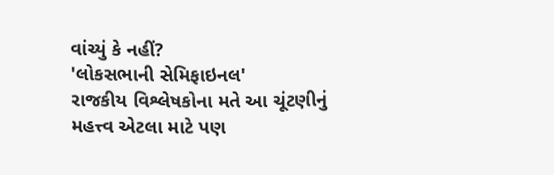વાંચ્યું કે નહીં?
'લોકસભાની સેમિફાઇનલ'
રાજકીય વિશ્લેષકોના મતે આ ચૂંટણીનું મહત્ત્વ એટલા માટે પણ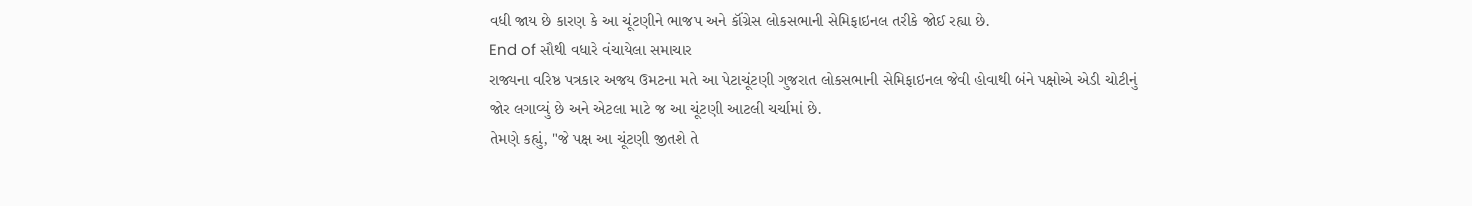વધી જાય છે કારણ કે આ ચૂંટણીને ભાજપ અને કૉંગ્રેસ લોકસભાની સેમિફાઇનલ તરીકે જોઈ રહ્યા છે.
End of સૌથી વધારે વંચાયેલા સમાચાર
રાજ્યના વરિષ્ઠ પત્રકાર અજય ઉમટના મતે આ પેટાચૂંટણી ગુજરાત લોકસભાની સેમિફાઇનલ જેવી હોવાથી બંને પક્ષોએ એડી ચોટીનું જોર લગાવ્યું છે અને એટલા માટે જ આ ચૂંટણી આટલી ચર્ચામાં છે.
તેમણે કહ્યું, "જે પક્ષ આ ચૂંટણી જીતશે તે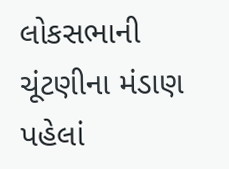લોકસભાની ચૂંટણીના મંડાણ પહેલાં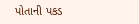પોતાની પકડ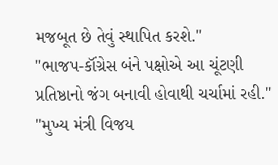મજબૂત છે તેવું સ્થાપિત કરશે."
"ભાજપ-કૉંગ્રેસ બંને પક્ષોએ આ ચૂંટણી પ્રતિષ્ઠાનો જંગ બનાવી હોવાથી ચર્ચામાં રહી."
"મુખ્ય મંત્રી વિજય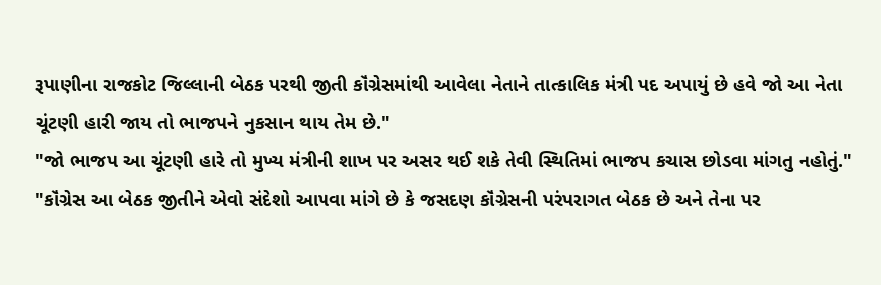રૂપાણીના રાજકોટ જિલ્લાની બેઠક પરથી જીતી કૉંગ્રેસમાંથી આવેલા નેતાને તાત્કાલિક મંત્રી પદ અપાયું છે હવે જો આ નેતા ચૂંટણી હારી જાય તો ભાજપને નુકસાન થાય તેમ છે."
"જો ભાજપ આ ચૂંટણી હારે તો મુખ્ય મંત્રીની શાખ પર અસર થઈ શકે તેવી સ્થિતિમાં ભાજપ કચાસ છોડવા માંગતુ નહોતું."
"કૉંગ્રેસ આ બેઠક જીતીને એવો સંદેશો આપવા માંગે છે કે જસદણ કૉંગ્રેસની પરંપરાગત બેઠક છે અને તેના પર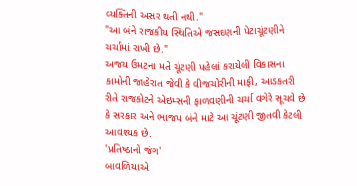વ્યક્તિની અસર થતી નથી."
"આ બંને રાજકીય સ્થિતિએ જસદણની પેટાચૂંટણીને ચર્ચામાં રાખી છે."
અજય ઉમટના મતે ચૂંટણી પહેલાં કરાયેલી વિકાસના કામોની જાહેરાત જેવી કે વીજચોરીની માફી, આડકતરી રીતે રાજકોટને એઇમ્સની ફાળવણીની ચર્ચા વગેરે સૂચવે છે કે સરકાર અને ભાજપ બંને માટે આ ચૂંટણી જીતવી કેટલી આવશ્યક છે.
'પ્રતિષ્ઠાનો જંગ'
બાવળિયાએ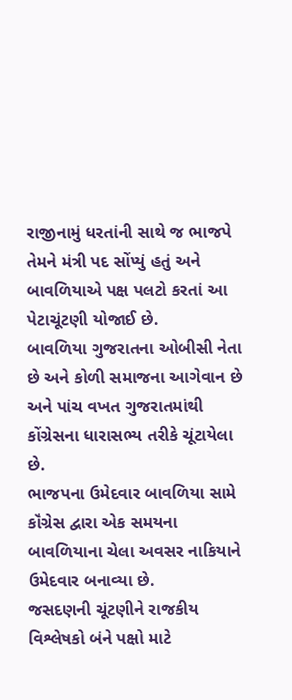રાજીનામું ધરતાંની સાથે જ ભાજપે તેમને મંત્રી પદ સોંપ્યું હતું અને બાવળિયાએ પક્ષ પલટો કરતાં આ પેટાચૂંટણી યોજાઈ છે.
બાવળિયા ગુજરાતના ઓબીસી નેતા છે અને કોળી સમાજના આગેવાન છે અને પાંચ વખત ગુજરાતમાંથી કોંગ્રેસના ધારાસભ્ય તરીકે ચૂંટાયેલા છે.
ભાજપના ઉમેદવાર બાવળિયા સામે કૉંગ્રેસ દ્વારા એક સમયના બાવળિયાના ચેલા અવસર નાકિયાને ઉમેદવાર બનાવ્યા છે.
જસદણની ચૂંટણીને રાજકીય વિશ્લેષકો બંને પક્ષો માટે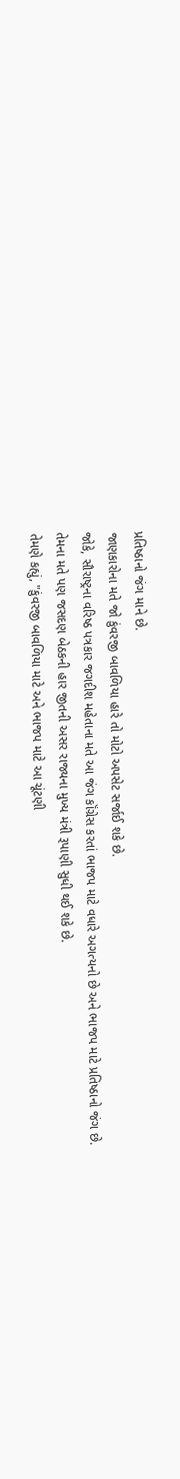પ્રતિષ્ઠાનો જંગ માને છે.
જાણકારોના મતે જો કુંવરજી બાવળિયા હારે તો મોટો અપસેટ સર્જાઈ શકે છે.
જોકે, સૌરાષ્ટ્રના વરિષ્ઠ પત્રકાર જગદીશ મહેતાના મતે આ જંગ કૉંગ્રેસ કરતાં ભાજપ માટે વધારે અગત્યનો છે અને ભાજપ માટે પ્રતિષ્ઠાનો જંગ છે.
તેમના મતે પણ જસદણ બેઠકની હાર જીતની અસર રાજ્યના મુખ્ય મંત્રી રૂપાણી સુધી થઈ શકે છે.
તેમણે કહ્યું, "કુંવરજી બાવળિયા માટે અને ભાજપ માટે આ ચૂંટણી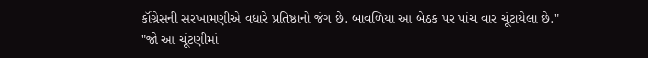કૉંગ્રેસની સરખામણીએ વધારે પ્રતિષ્ઠાનો જંગ છે. બાવળિયા આ બેઠક પર પાંચ વાર ચૂંટાયેલા છે."
"જો આ ચૂંટણીમાં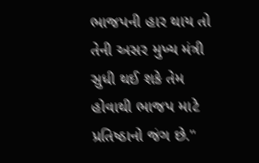ભાજપની હાર થાય તો તેની અસર મુખ્ય મંત્રી સુધી થઈ શકે તેમ હોવાથી ભાજપ માટે પ્રતિષ્ઠાનો જંગ છે."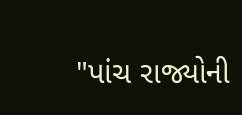"પાંચ રાજ્યોની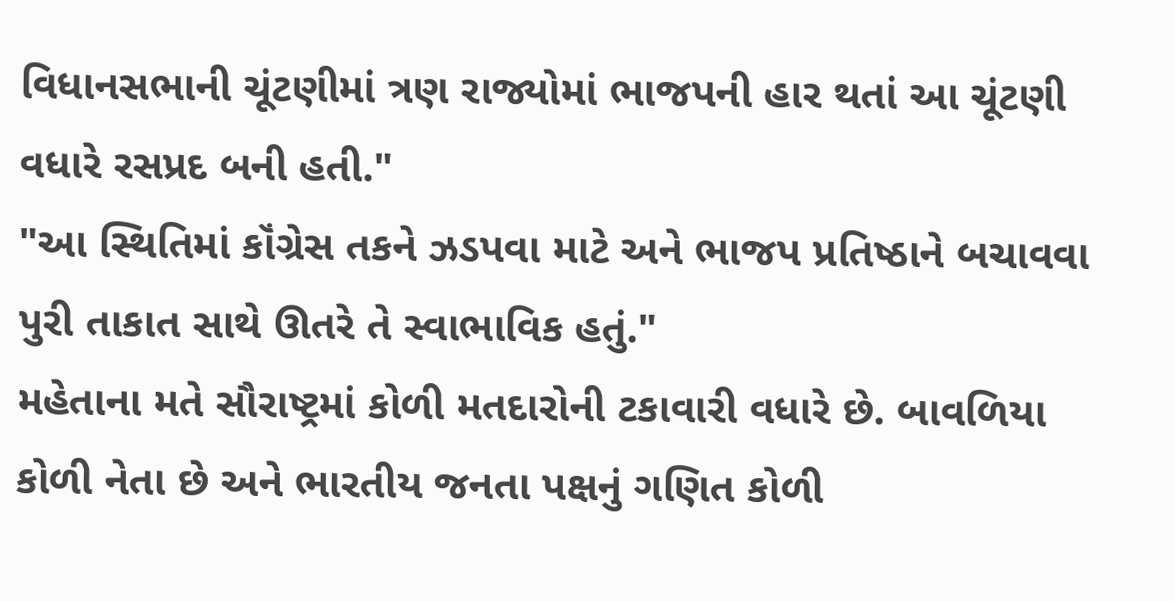વિધાનસભાની ચૂંટણીમાં ત્રણ રાજ્યોમાં ભાજપની હાર થતાં આ ચૂંટણી વધારે રસપ્રદ બની હતી."
"આ સ્થિતિમાં કૉંગ્રેસ તકને ઝડપવા માટે અને ભાજપ પ્રતિષ્ઠાને બચાવવા પુરી તાકાત સાથે ઊતરે તે સ્વાભાવિક હતું."
મહેતાના મતે સૌરાષ્ટ્રમાં કોળી મતદારોની ટકાવારી વધારે છે. બાવળિયા કોળી નેતા છે અને ભારતીય જનતા પક્ષનું ગણિત કોળી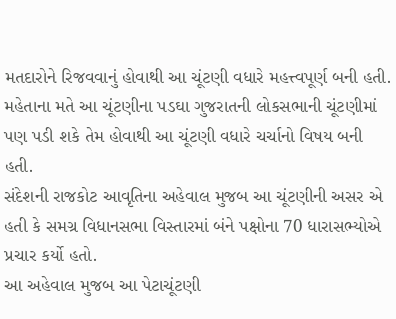મતદારોને રિજવવાનું હોવાથી આ ચૂંટણી વધારે મહત્ત્વપૂર્ણ બની હતી.
મહેતાના મતે આ ચૂંટણીના પડઘા ગુજરાતની લોકસભાની ચૂંટણીમાં પણ પડી શકે તેમ હોવાથી આ ચૂંટણી વધારે ચર્ચાનો વિષય બની હતી.
સંદેશની રાજકોટ આવૃતિના અહેવાલ મુજબ આ ચૂંટણીની અસર એ હતી કે સમગ્ર વિધાનસભા વિસ્તારમાં બંને પક્ષોના 70 ધારાસભ્યોએ પ્રચાર કર્યો હતો.
આ અહેવાલ મુજબ આ પેટાચૂંટણી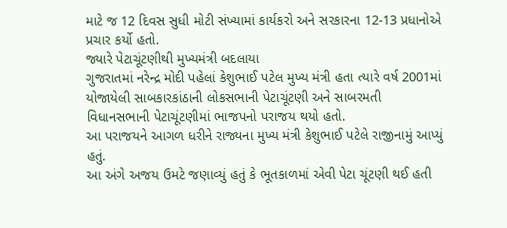માટે જ 12 દિવસ સુધી મોટી સંખ્યામાં કાર્યકરો અને સરકારના 12-13 પ્રધાનોએ પ્રચાર કર્યો હતો.
જ્યારે પેટાચૂંટણીથી મુખ્યમંત્રી બદલાયા
ગુજરાતમાં નરેન્દ્ર મોદી પહેલાં કેશુભાઈ પટેલ મુખ્ય મંત્રી હતા ત્યારે વર્ષ 2001માં યોજાયેલી સાબકારકાંઠાની લોકસભાની પેટાચૂંટણી અને સાબરમતી વિધાનસભાની પેટાચૂંટણીમાં ભાજપનો પરાજય થયો હતો.
આ પરાજયને આગળ ધરીને રાજ્યના મુખ્ય મંત્રી કેશુભાઈ પટેલે રાજીનામું આપ્યું હતું.
આ અંગે અજય ઉમટે જણાવ્યું હતું કે ભૂતકાળમાં એવી પેટા ચૂંટણી થઈ હતી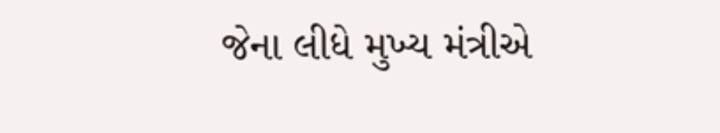જેના લીધે મુખ્ય મંત્રીએ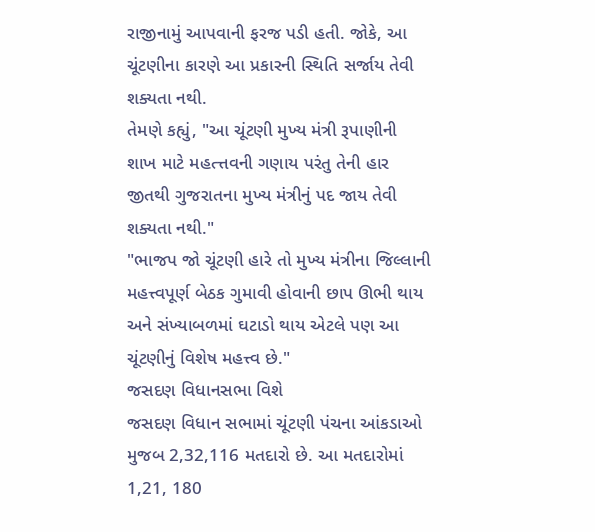રાજીનામું આપવાની ફરજ પડી હતી. જોકે, આ ચૂંટણીના કારણે આ પ્રકારની સ્થિતિ સર્જાય તેવી શક્યતા નથી.
તેમણે કહ્યું, "આ ચૂંટણી મુખ્ય મંત્રી રૂપાણીની શાખ માટે મહત્ત્તવની ગણાય પરંતુ તેની હાર જીતથી ગુજરાતના મુખ્ય મંત્રીનું પદ જાય તેવી શક્યતા નથી."
"ભાજપ જો ચૂંટણી હારે તો મુખ્ય મંત્રીના જિલ્લાની મહત્ત્વપૂર્ણ બેઠક ગુમાવી હોવાની છાપ ઊભી થાય અને સંખ્યાબળમાં ઘટાડો થાય એટલે પણ આ ચૂંટણીનું વિશેષ મહત્ત્વ છે."
જસદણ વિધાનસભા વિશે
જસદણ વિધાન સભામાં ચૂંટણી પંચના આંકડાઓ મુજબ 2,32,116 મતદારો છે. આ મતદારોમાં 1,21, 180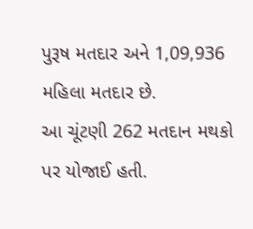પુરૂષ મતદાર અને 1,09,936 મહિલા મતદાર છે.
આ ચૂંટણી 262 મતદાન મથકો પર યોજાઈ હતી.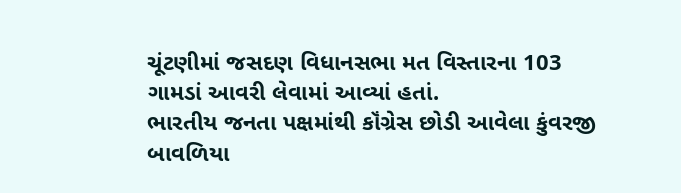ચૂંટણીમાં જસદણ વિધાનસભા મત વિસ્તારના 103 ગામડાં આવરી લેવામાં આવ્યાં હતાં.
ભારતીય જનતા પક્ષમાંથી કૉંગ્રેસ છોડી આવેલા કુંવરજી બાવળિયા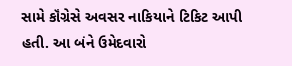સામે કૉંગ્રેસે અવસર નાકિયાને ટિકિટ આપી હતી. આ બંને ઉમેદવારો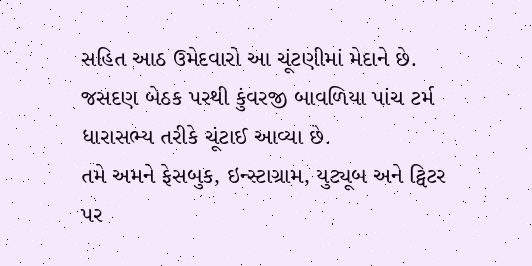સહિત આઠ ઉમેદવારો આ ચૂંટણીમાં મેદાને છે.
જસદણ બેઠક પરથી કુંવરજી બાવળિયા પાંચ ટર્મ ધારાસભ્ય તરીકે ચૂંટાઈ આવ્યા છે.
તમે અમને ફેસબુક, ઇન્સ્ટાગ્રામ, યુટ્યૂબ અને ટ્વિટર પર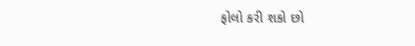ફોલો કરી શકો છો